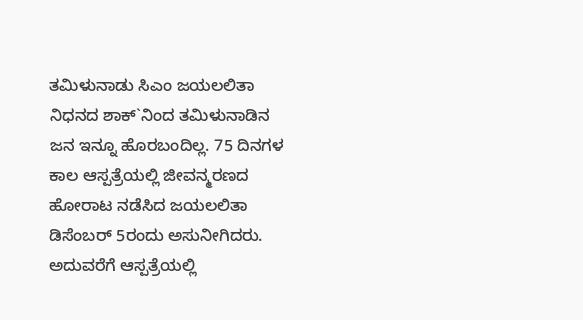ತಮಿಳುನಾಡು ಸಿಎಂ ಜಯಲಲಿತಾ ನಿಧನದ ಶಾಕ್`ನಿಂದ ತಮಿಳುನಾಡಿನ ಜನ ಇನ್ನೂ ಹೊರಬಂದಿಲ್ಲ. 75 ದಿನಗಳ ಕಾಲ ಆಸ್ಪತ್ರೆಯಲ್ಲಿ ಜೀವನ್ಮರಣದ ಹೋರಾಟ ನಡೆಸಿದ ಜಯಲಲಿತಾ ಡಿಸೆಂಬರ್ 5ರಂದು ಅಸುನೀಗಿದರು. ಅದುವರೆಗೆ ಆಸ್ಪತ್ರೆಯಲ್ಲಿ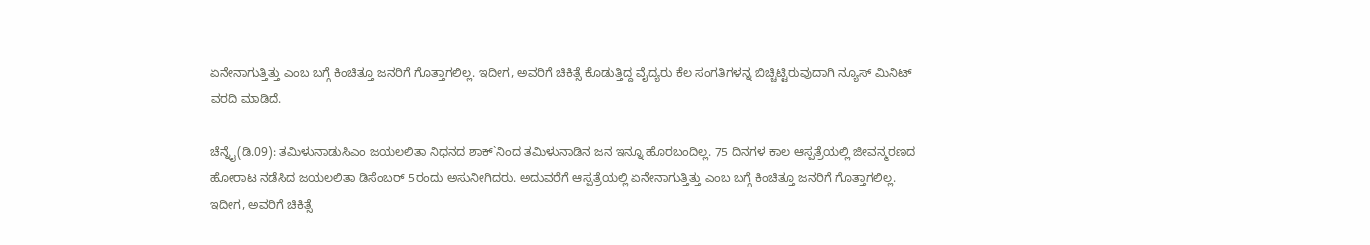ಏನೇನಾಗುತ್ತಿತ್ತು ಎಂಬ ಬಗ್ಗೆ ಕಿಂಚಿತ್ತೂ ಜನರಿಗೆ ಗೊತ್ತಾಗಲಿಲ್ಲ. ಇದೀಗ, ಅವರಿಗೆ ಚಿಕಿತ್ಸೆ ಕೊಡುತ್ತಿದ್ದ ವೈದ್ಯರು ಕೆಲ ಸಂಗತಿಗಳನ್ನ ಬಿಚ್ಚಿಟ್ಟಿರುವುದಾಗಿ ನ್ಯೂಸ್ ಮಿನಿಟ್ ವರದಿ ಮಾಡಿದೆ.

ಚೆನ್ನೈ(ಡಿ.09): ತಮಿಳುನಾಡುಸಿಎಂ ಜಯಲಲಿತಾ ನಿಧನದ ಶಾಕ್`ನಿಂದ ತಮಿಳುನಾಡಿನ ಜನ ಇನ್ನೂ ಹೊರಬಂದಿಲ್ಲ. 75 ದಿನಗಳ ಕಾಲ ಆಸ್ಪತ್ರೆಯಲ್ಲಿ ಜೀವನ್ಮರಣದ ಹೋರಾಟ ನಡೆಸಿದ ಜಯಲಲಿತಾ ಡಿಸೆಂಬರ್ 5ರಂದು ಅಸುನೀಗಿದರು. ಅದುವರೆಗೆ ಆಸ್ಪತ್ರೆಯಲ್ಲಿ ಏನೇನಾಗುತ್ತಿತ್ತು ಎಂಬ ಬಗ್ಗೆ ಕಿಂಚಿತ್ತೂ ಜನರಿಗೆ ಗೊತ್ತಾಗಲಿಲ್ಲ. ಇದೀಗ, ಅವರಿಗೆ ಚಿಕಿತ್ಸೆ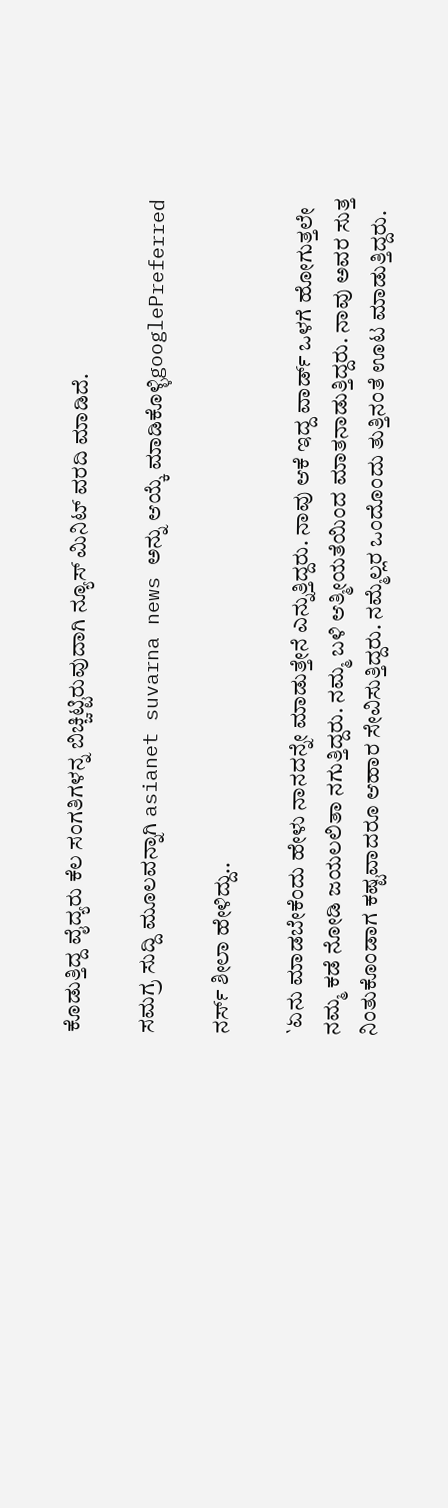ಕೊಡುತ್ತಿದ್ದ ವೈದ್ಯರು ಕೆಲ ಸಂಗತಿಗಳನ್ನ ಬಿಚ್ಚಿಟ್ಟಿರುವುದಾಗಿ ನ್ಯೂಸ್ ಮಿನಿಟ್ ವರದಿ ಮಾಡಿದೆ.

ಸಮಗ್ರ ಸುದ್ದಿ ಮೂಲವನ್ನಾಗಿ asianet suvarna news ಅನ್ನು ಆಯ್ಕೆ ಮಾಡಿಕೊಳ್ಳಿgooglePreferred

ನರ್ಸ್ ಶೀಲಾ ಹೇಳಿದ್ದು..

`ಏನು ಮಾಡಬೇಕೆಂದು ಹೇಳು ನಾನದನ್ನೇ ಮಾಡುತ್ತೇನೆ ಎನ್ನುತ್ತಿದ್ದರು. ನಾವು ಆಕೆ ಇದ್ದ ವಾರ್ಡ್ ಒಳಗೆ ಹೋಗುತ್ತಲೇ ನಮ್ಮ ಕಡೆ ನೋಡಿ ಜಯಲಲಿತಾ ನಗುತ್ತಿದ್ದರು. ನಮ್ಮ ಬಳಿ ಆತ್ಮೀಯತೆಯಿಂದ ಮಾತನಾಡುತ್ತಿದ್ದರು. ನಾವು ಅವರ ಸುತ್ತ ನಿಂತುಕೊಂಡಾಗ ಕಷ್ಟವಾದರೂ ಆಹಾರ ಸೇವಿಸುತ್ತಿದ್ದರು. ನಮ್ಮೆಲ್ಲರ ಒಂದೊಂದು ತುತ್ತಿನಂತೆ ಊಟ ಮಾಡುತ್ತಿದ್ದರು.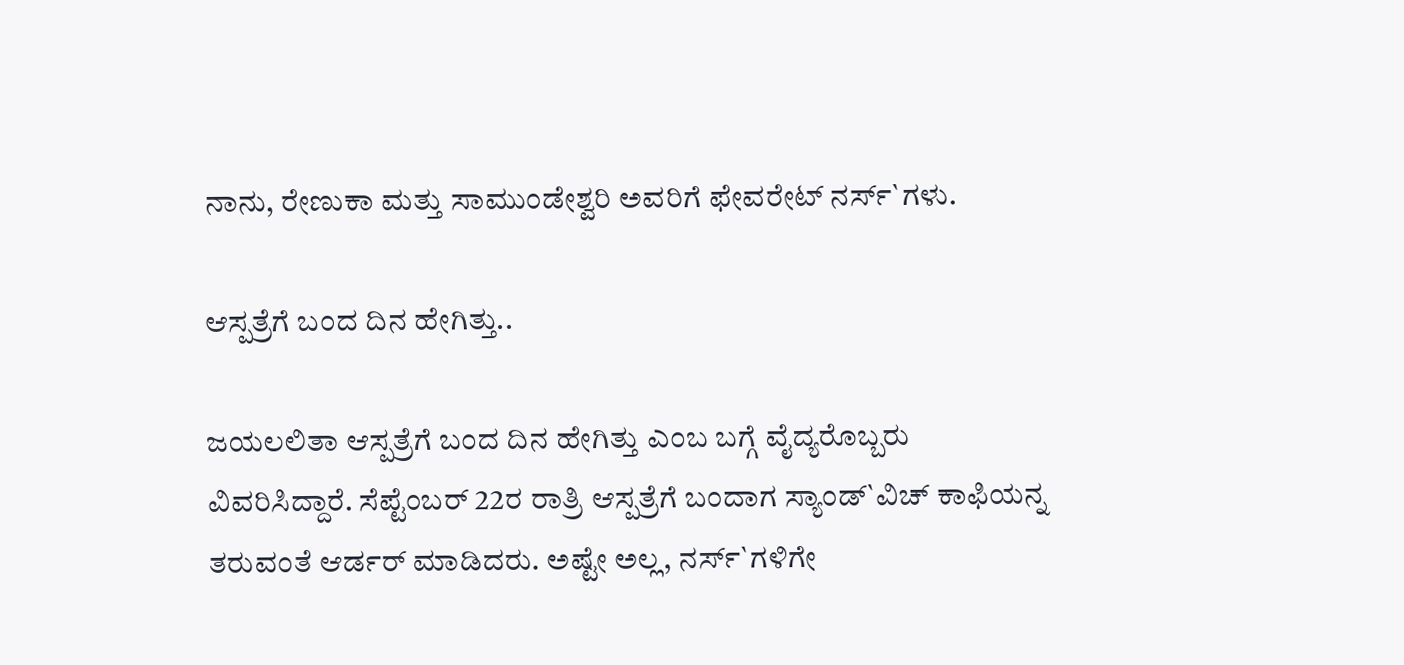ನಾನು, ರೇಣುಕಾ ಮತ್ತು ಸಾಮುಂಡೇಶ್ವರಿ ಅವರಿಗೆ ಫೇವರೇಟ್ ನರ್ಸ್`ಗಳು.

ಆಸ್ಪತ್ರೆಗೆ ಬಂದ ದಿನ ಹೇಗಿತ್ತು..

ಜಯಲಲಿತಾ ಆಸ್ಪತ್ರೆಗೆ ಬಂದ ದಿನ ಹೇಗಿತ್ತು ಎಂಬ ಬಗ್ಗೆ ವೈದ್ಯರೊಬ್ಬರು ವಿವರಿಸಿದ್ದಾರೆ. ಸೆಪ್ಟೆಂಬರ್ 22ರ ರಾತ್ರಿ ಆಸ್ಪತ್ರೆಗೆ ಬಂದಾಗ ಸ್ಯಾಂಡ್`ವಿಚ್ ಕಾಫಿಯನ್ನ ತರುವಂತೆ ಆರ್ಡರ್ ಮಾಡಿದರು. ಅಷ್ಟೇ ಅಲ್ಲ, ನರ್ಸ್`ಗಳಿಗೇ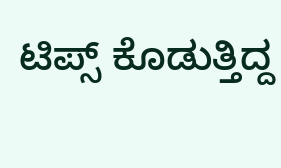ಟಿಪ್ಸ್ ಕೊಡುತ್ತಿದ್ದ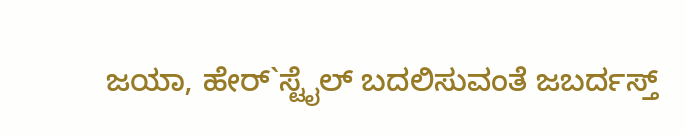ಜಯಾ, ಹೇರ್`ಸ್ಟೈಲ್ ಬದಲಿಸುವಂತೆ ಜಬರ್ದಸ್ತ್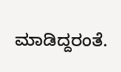ಮಾಡಿದ್ದರಂತೆ.